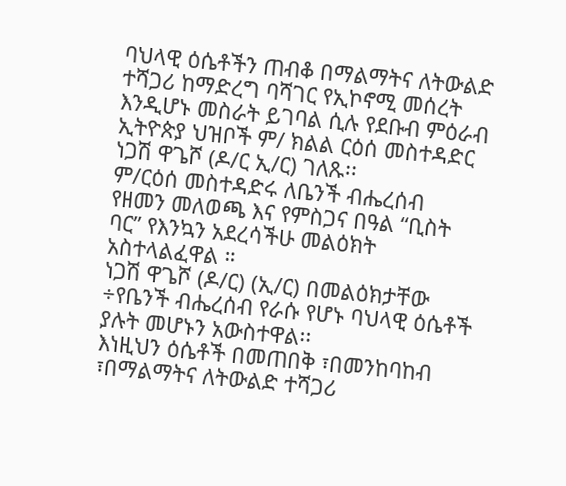ባህላዊ ዕሴቶችን ጠብቆ በማልማትና ለትውልድ ተሻጋሪ ከማድረግ ባሻገር የኢኮኖሚ መሰረት እንዲሆኑ መስራት ይገባል ሲሉ የደቡብ ምዕራብ ኢትዮጵያ ህዝቦች ም/ ክልል ርዕሰ መስተዳድር ነጋሽ ዋጌሾ (ዶ/ር ኢ/ር) ገለጹ፡፡
ም/ርዕሰ መስተዳድሩ ለቤንች ብሔረሰብ የዘመን መለወጫ እና የምስጋና በዓል “ቢስት ባር” የእንኳን አደረሳችሁ መልዕክት አስተላልፈዋል ።
ነጋሽ ዋጌሾ (ዶ/ር) (ኢ/ር) በመልዕክታቸው ÷የቤንች ብሔረሰብ የራሱ የሆኑ ባህላዊ ዕሴቶች ያሉት መሆኑን አውስተዋል፡፡
እነዚህን ዕሴቶች በመጠበቅ ፣በመንከባከብ ፣በማልማትና ለትውልድ ተሻጋሪ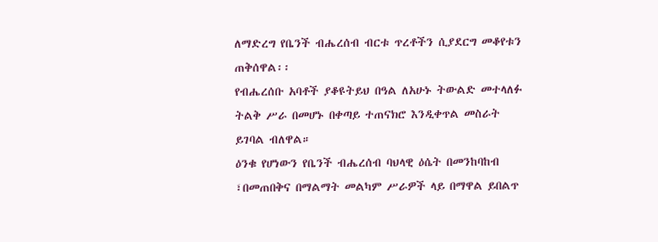ለማድረግ የቤንች ብሔረሰብ ብርቱ ጥረቶችን ሲያደርግ መቆየቱን ጠቅሰዋል፡፡
የብሔረሰቡ አባቶች ያቆዩትይህ በዓል ለአሁኑ ትውልድ መተላለፉ ትልቅ ሥራ በመሆኑ በቀጣይ ተጠናክሮ እንዲቀጥል መስራት ይገባል ብለዋል።
ዕንቁ የሆነውን የቤንች ብሔረሰብ ባህላዊ ዕሴት በመንከባከብ ፣በመጠበቅና በማልማት መልካም ሥራዎች ላይ በማዋል ይበልጥ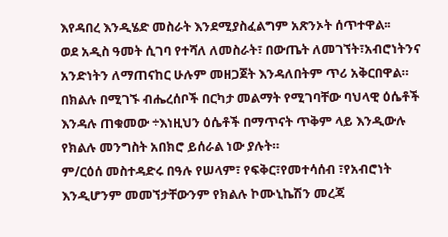እየዳበረ እንዲሄድ መስራት እንደሚያስፈልግም አጽንኦት ሰጥተዋል፡፡
ወደ አዲስ ዓመት ሲገባ የተሻለ ለመስራት፣ በውጤት ለመገኘት፣አብሮነትንና አንድነትን ለማጠናከር ሁሉም መዘጋጀት እንዳለበትም ጥሪ አቅርበዋል።
በክልሉ በሚገኙ ብሔረሰቦች በርካታ መልማት የሚገባቸው ባህላዊ ዕሴቶች እንዳሉ ጠቁመው ÷እነዚህን ዕሴቶች በማጥናት ጥቅም ላይ እንዲውሉ የክልሉ መንግስት አበክሮ ይሰራል ነው ያሉት።
ም/ርዕሰ መስተዳድሩ በዓሉ የሠላም፣ የፍቅር፣የመተሳሰብ ፣የአብሮነት እንዲሆንም መመኘታቸውንም የክልሉ ኮሙኒኬሽን መረጃ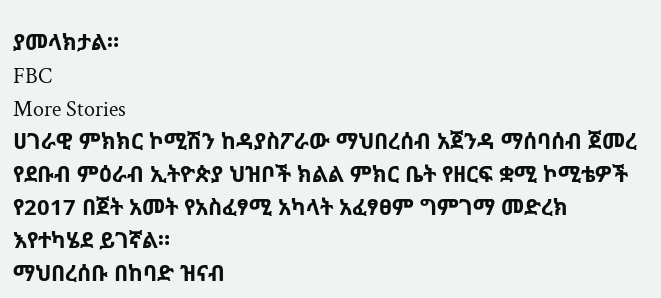ያመላክታል።
FBC
More Stories
ሀገራዊ ምክክር ኮሚሽን ከዳያስፖራው ማህበረሰብ አጀንዳ ማሰባሰብ ጀመረ
የደቡብ ምዕራብ ኢትዮጵያ ህዝቦች ክልል ምክር ቤት የዘርፍ ቋሚ ኮሚቴዎች የ2017 በጀት አመት የአስፈፃሚ አካላት አፈፃፀም ግምገማ መድረክ እየተካሄደ ይገኛል።
ማህበረሰቡ በከባድ ዝናብ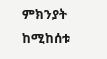ምክንያት ከሚከሰቱ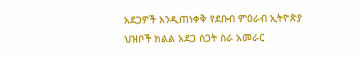አደጋዎች እንዲጠነቀቅ የደቡብ ምዕራብ ኢትዮጵያ ህዝቦች ክልል አደጋ ስጋት ስራ አመራር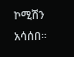ኮሚሽን አሳሰበ።